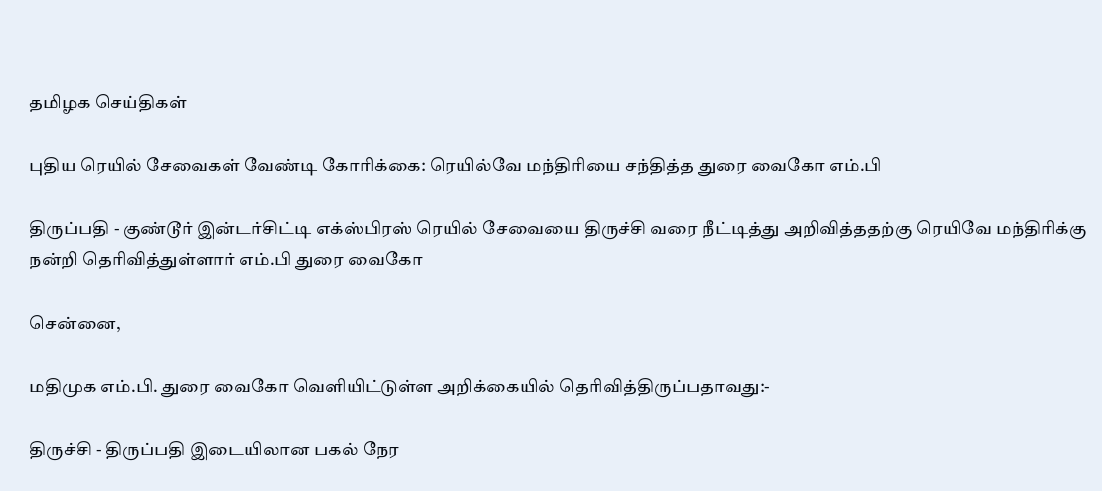தமிழக செய்திகள்

புதிய ரெயில் சேவைகள் வேண்டி கோரிக்கை: ரெயில்வே மந்திரியை சந்தித்த துரை வைகோ எம்.பி

திருப்பதி - குண்டூர் இன்டர்சிட்டி எக்ஸ்பிரஸ் ரெயில் சேவையை திருச்சி வரை நீட்டித்து அறிவித்ததற்கு ரெயிவே மந்திரிக்கு நன்றி தெரிவித்துள்ளார் எம்.பி துரை வைகோ

சென்னை,

மதிமுக எம்.பி. துரை வைகோ வெளியிட்டுள்ள அறிக்கையில் தெரிவித்திருப்பதாவது:-

திருச்சி - திருப்பதி இடையிலான பகல் நேர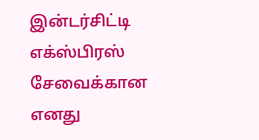இன்டர்சிட்டி எக்ஸ்பிரஸ் சேவைக்கான எனது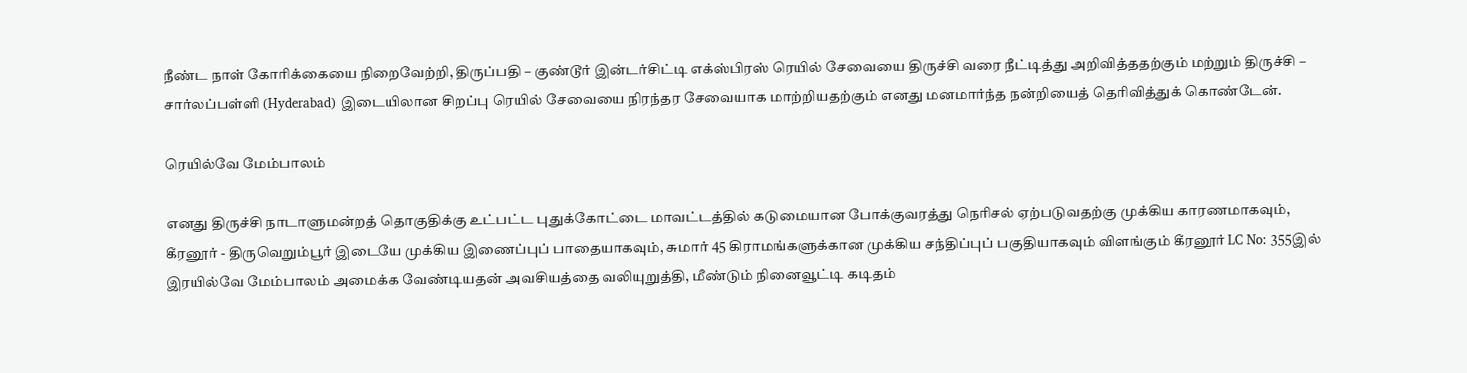நீண்ட நாள் கோரிக்கையை நிறைவேற்றி, திருப்பதி – குண்டூர் இன்டர்சிட்டி எக்ஸ்பிரஸ் ரெயில் சேவையை திருச்சி வரை நீட்டித்து அறிவித்ததற்கும் மற்றும் திருச்சி – சார்லப்பள்ளி (Hyderabad) இடையிலான சிறப்பு ரெயில் சேவையை நிரந்தர சேவையாக மாற்றியதற்கும் எனது மனமார்ந்த நன்றியைத் தெரிவித்துக் கொண்டேன்.

ரெயில்வே மேம்பாலம்

எனது திருச்சி நாடாளுமன்றத் தொகுதிக்கு உட்பட்ட புதுக்கோட்டை மாவட்டத்தில் கடுமையான போக்குவரத்து நெரிசல் ஏற்படுவதற்கு முக்கிய காரணமாகவும், கீரனூர் - திருவெறும்பூர் இடையே முக்கிய இணைப்புப் பாதையாகவும், சுமார் 45 கிராமங்களுக்கான முக்கிய சந்திப்புப் பகுதியாகவும் விளங்கும் கீரனூர் LC No: 355இல் இரயில்வே மேம்பாலம் அமைக்க வேண்டியதன் அவசியத்தை வலியுறுத்தி, மீண்டும் நினைவூட்டி கடிதம்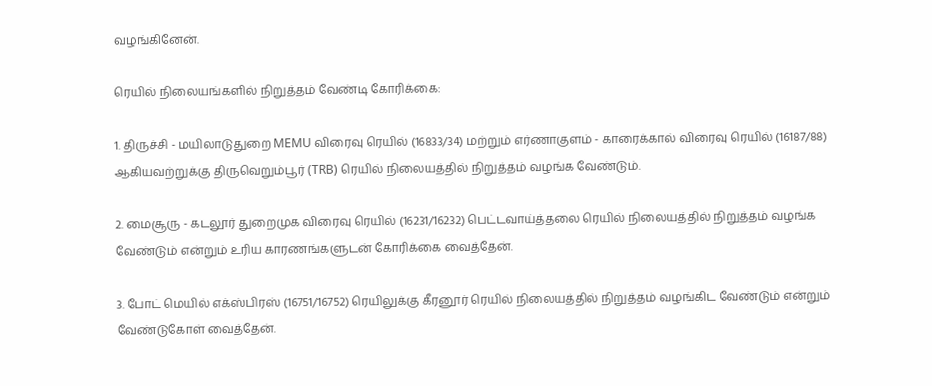வழங்கினேன்.

ரெயில் நிலையங்களில் நிறுத்தம் வேண்டி கோரிக்கை:

1. திருச்சி - மயிலாடுதுறை MEMU விரைவு ரெயில் (16833/34) மற்றும் எர்ணாகுளம் - காரைக்கால் விரைவு ரெயில் (16187/88) ஆகியவற்றுக்கு திருவெறும்பூர் (TRB) ரெயில் நிலையத்தில் நிறுத்தம் வழங்க வேண்டும்.

2. மைசூரு - கடலூர் துறைமுக விரைவு ரெயில் (16231/16232) பெட்டவாய்த்தலை ரெயில் நிலையத்தில் நிறுத்தம் வழங்க வேண்டும் என்றும் உரிய காரணங்களுடன் கோரிக்கை வைத்தேன்.

3. போட் மெயில் எக்ஸ்பிரஸ் (16751/16752) ரெயிலுக்கு கீரனூர் ரெயில் நிலையத்தில் நிறுத்தம் வழங்கிட வேண்டும் என்றும் வேண்டுகோள் வைத்தேன்.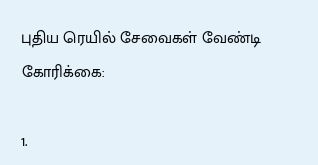புதிய ரெயில் சேவைகள் வேண்டி கோரிக்கை:

1.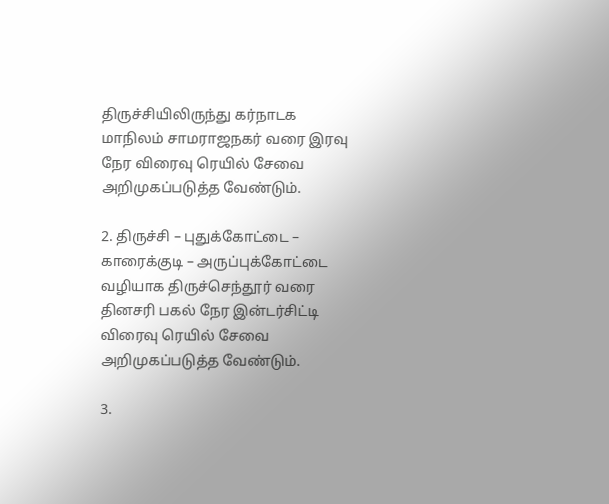திருச்சியிலிருந்து கர்நாடக மாநிலம் சாமராஜநகர் வரை இரவு நேர விரைவு ரெயில் சேவை அறிமுகப்படுத்த வேண்டும்.

2. திருச்சி – புதுக்கோட்டை – காரைக்குடி – அருப்புக்கோட்டை வழியாக திருச்செந்தூர் வரை தினசரி பகல் நேர இன்டர்சிட்டி விரைவு ரெயில் சேவை அறிமுகப்படுத்த வேண்டும்.

3.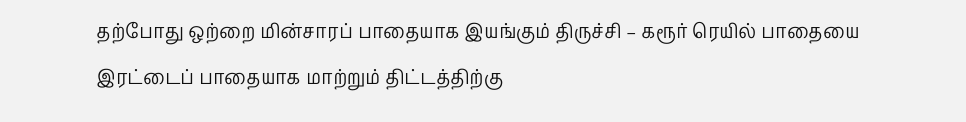தற்போது ஒற்றை மின்சாரப் பாதையாக இயங்கும் திருச்சி – கரூர் ரெயில் பாதையை இரட்டைப் பாதையாக மாற்றும் திட்டத்திற்கு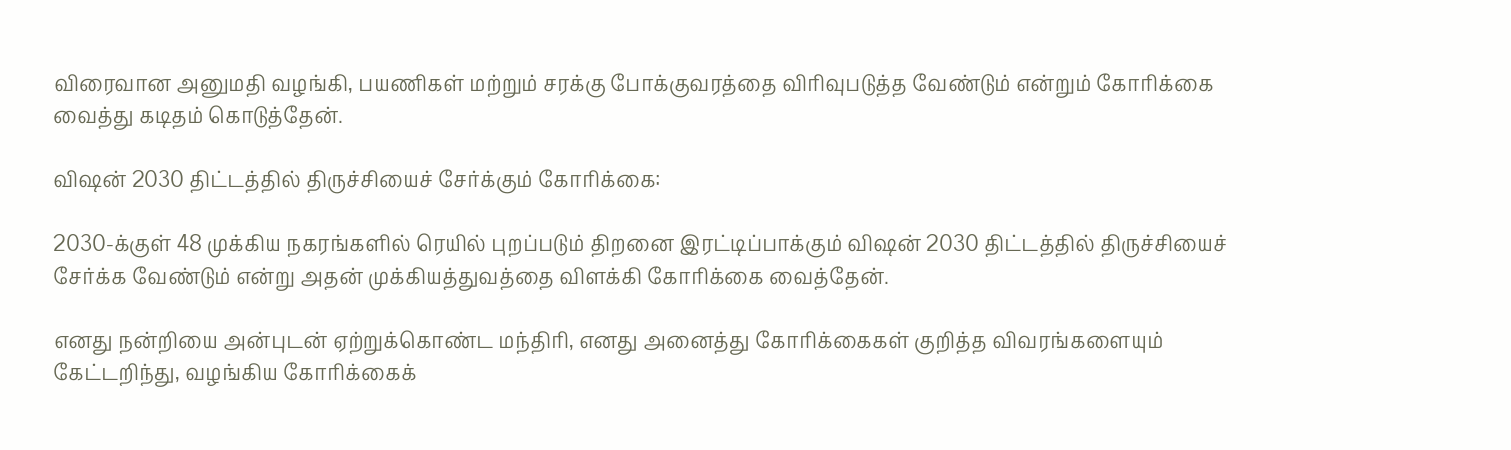விரைவான அனுமதி வழங்கி, பயணிகள் மற்றும் சரக்கு போக்குவரத்தை விரிவுபடுத்த வேண்டும் என்றும் கோரிக்கை வைத்து கடிதம் கொடுத்தேன்.

விஷன் 2030 திட்டத்தில் திருச்சியைச் சேர்க்கும் கோரிக்கை:

2030-க்குள் 48 முக்கிய நகரங்களில் ரெயில் புறப்படும் திறனை இரட்டிப்பாக்கும் விஷன் 2030 திட்டத்தில் திருச்சியைச் சேர்க்க வேண்டும் என்று அதன் முக்கியத்துவத்தை விளக்கி கோரிக்கை வைத்தேன்.

எனது நன்றியை அன்புடன் ஏற்றுக்கொண்ட மந்திரி, எனது அனைத்து கோரிக்கைகள் குறித்த விவரங்களையும் கேட்டறிந்து, வழங்கிய கோரிக்கைக்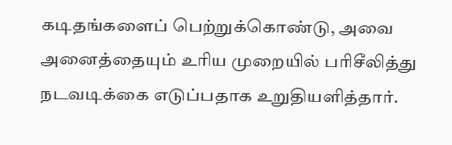கடிதங்களைப் பெற்றுக்கொண்டு, அவை அனைத்தையும் உரிய முறையில் பரிசீலித்து நடவடிக்கை எடுப்பதாக உறுதியளித்தார்.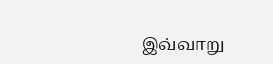இவ்வாறு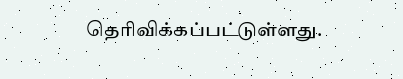தெரிவிக்கப்பட்டுள்ளது.